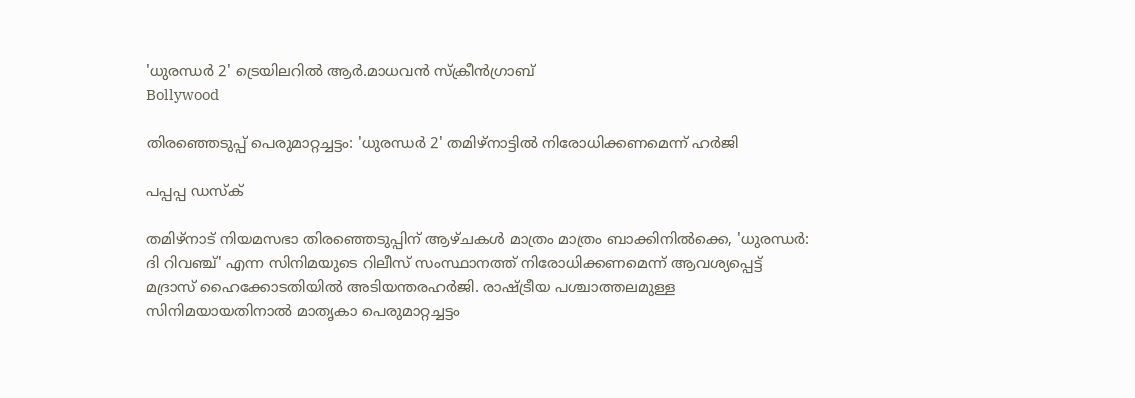'ധുരന്ധര്‍ 2' ട്രെയിലറിൽ ആർ.മാധവൻ സ്ക്രീൻഗ്രാബ്
Bollywood

തിരഞ്ഞെടുപ്പ് പെരുമാറ്റച്ചട്ടം: 'ധുരന്ധര്‍ 2' തമിഴ്നാട്ടില്‍ നിരോധിക്കണമെന്ന് ഹര്‍ജി

പപ്പപ്പ ഡസ്‌ക്‌

തമിഴ്നാട് നിയമസഭാ തിരഞ്ഞെടുപ്പിന് ആഴ്ചകള്‍ മാത്രം മാത്രം ബാക്കിനില്‍ക്കെ, 'ധുരന്ധര്‍: ദി റിവഞ്ച്' എന്ന സിനിമയുടെ റിലീസ് സംസ്ഥാനത്ത് നിരോധിക്കണമെന്ന് ആവശ്യപ്പെട്ട് മദ്രാസ് ഹൈക്കോടതിയില്‍ അടിയന്തരഹര്‍ജി. രാഷ്ട്രീയ പശ്ചാത്തലമുള്ള സിനിമയായതിനാല്‍ മാതൃകാ പെരുമാറ്റച്ചട്ടം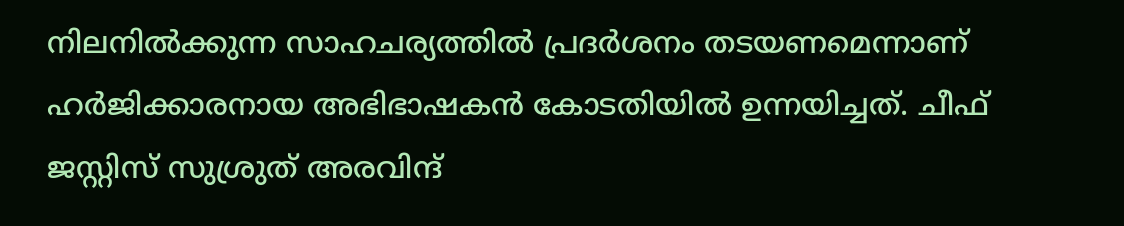നിലനില്‍ക്കുന്ന സാഹചര്യത്തില്‍ പ്രദര്‍ശനം തടയണമെന്നാണ് ഹര്‍ജിക്കാരനായ അഭിഭാഷകന്‍ കോടതിയില്‍ ഉന്നയിച്ചത്. ചീഫ് ജസ്റ്റിസ് സുശ്രുത് അരവിന്ദ്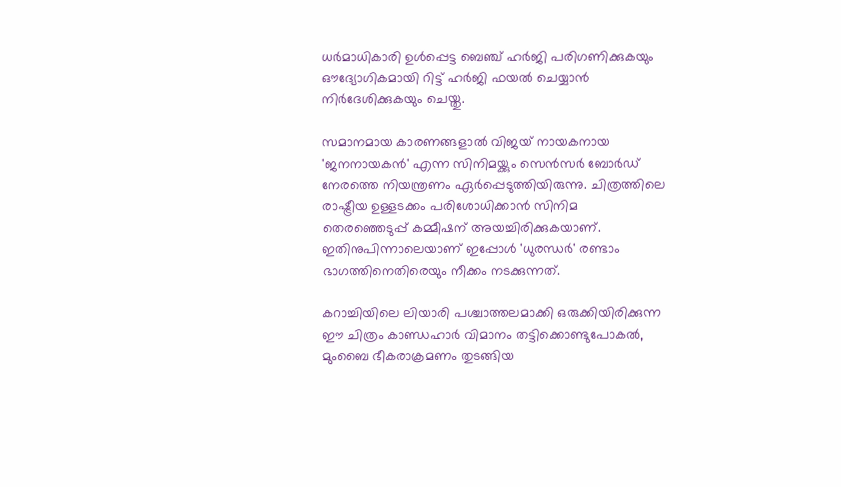ധര്‍മാധികാരി ഉള്‍പ്പെട്ട ബെഞ്ച് ഹര്‍ജി പരിഗണിക്കുകയും ഔദ്യോഗികമായി റിട്ട് ഹര്‍ജി ഫയല്‍ ചെയ്യാന്‍ നിര്‍ദേശിക്കുകയും ചെയ്തു.

സമാനമായ കാരണങ്ങളാല്‍ വിജയ് നായകനായ 'ജനനായകന്‍' എന്ന സിനിമയ്ക്കും സെന്‍സര്‍ ബോര്‍ഡ് നേരത്തെ നിയന്ത്രണം ഏര്‍പ്പെടുത്തിയിരുന്നു. ചിത്രത്തിലെ രാഷ്ട്രീയ ഉള്ളടക്കം പരിശോധിക്കാന്‍ സിനിമ തെരഞ്ഞെടുപ്പ് കമ്മീഷന് അയച്ചിരിക്കുകയാണ്. ഇതിനുപിന്നാലെയാണ് ഇപ്പോള്‍ 'ധുരന്ധര്‍' രണ്ടാം ഭാഗത്തിനെതിരെയും നീക്കം നടക്കുന്നത്.

കറാച്ചിയിലെ ലിയാരി പശ്ചാത്തലമാക്കി ഒരുക്കിയിരിക്കുന്ന ഈ ചിത്രം കാണ്ഡഹാര്‍ വിമാനം തട്ടിക്കൊണ്ടുപോകല്‍, മുംബൈ ഭീകരാക്രമണം തുടങ്ങിയ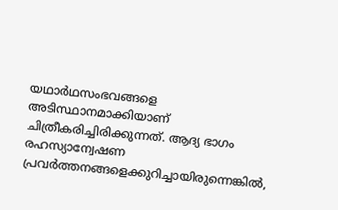യഥാര്‍ഥസംഭവങ്ങളെ അടിസ്ഥാനമാക്കിയാണ് ചിത്രീകരിച്ചിരിക്കുന്നത്. ആദ്യ ഭാഗം രഹസ്യാന്വേഷണ പ്രവര്‍ത്തനങ്ങളെക്കുറിച്ചായിരുന്നെങ്കില്‍,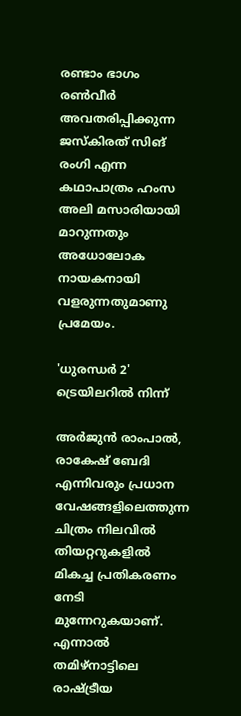രണ്ടാം ഭാഗം രണ്‍വീര്‍ അവതരിപ്പിക്കുന്ന ജസ്‌കിരത് സിങ് രംഗി എന്ന കഥാപാത്രം ഹംസ അലി മസാരിയായി മാറുന്നതും അധോലോക നായകനായി വളരുന്നതുമാണു പ്രമേയം.

'ധുരന്ധർ 2' ട്രെയിലറിൽ നിന്ന്

അര്‍ജുന്‍ രാംപാല്‍, രാകേഷ് ബേദി എന്നിവരും പ്രധാന വേഷങ്ങളിലെത്തുന്ന ചിത്രം നിലവില്‍ തിയറ്ററുകളില്‍ മികച്ച പ്രതികരണം നേടി മുന്നേറുകയാണ്. എന്നാല്‍ തമിഴ്നാട്ടിലെ രാഷ്ട്രീയ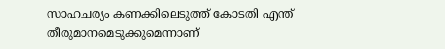സാഹചര്യം കണക്കിലെടുത്ത് കോടതി എന്ത് തീരുമാനമെടുക്കുമെന്നാണ്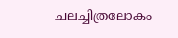ചലച്ചിത്രലോകം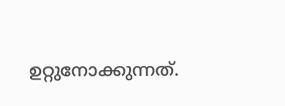ഉറ്റുനോക്കുന്നത്.